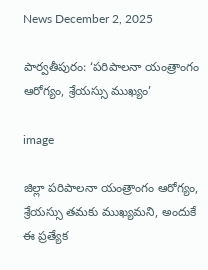News December 2, 2025

పార్వతీపురం: ‘పరిపాలనా యంత్రాంగం ఆరోగ్యం, శ్రేయస్సు ముఖ్యం’

image

జిల్లా పరిపాలనా యంత్రాంగం ఆరోగ్యం, శ్రేయస్సు తమకు ముఖ్యమని, అందుకే ఈ ప్రత్యేక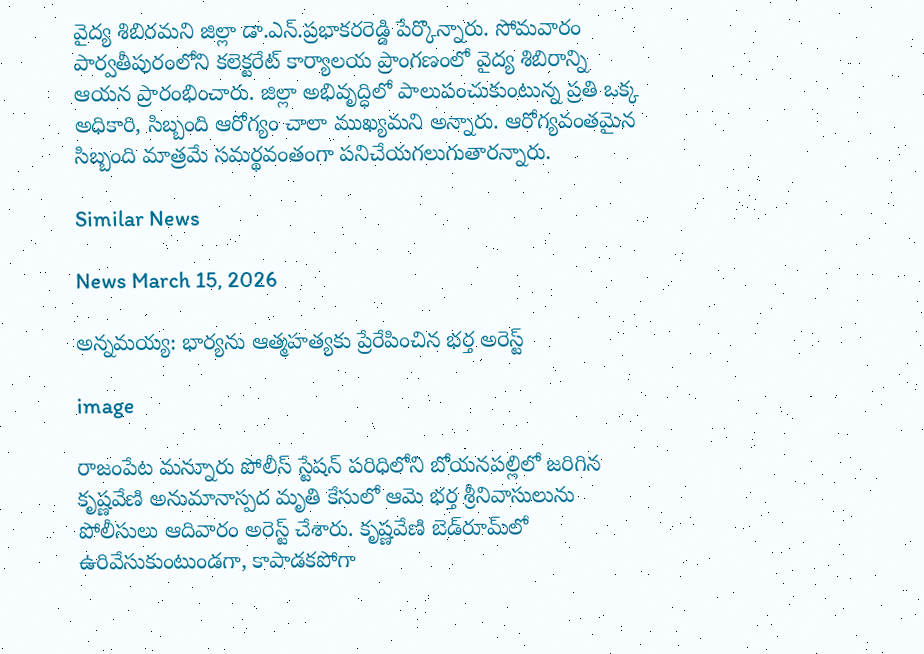వైద్య శిబిరమని జిల్లా డా.ఎన్.ప్రభాకరరెడ్డి పేర్కొన్నారు. సోమవారం పార్వతీపురంలోని కలెక్టరేట్‌ కార్యాలయ ప్రాంగణంలో వైద్య శిబిరాన్ని ఆయన ప్రారంభించారు. జిల్లా అభివృద్ధిలో పాలుపంచుకుంటున్న ప్రతి ఒక్క అధికారి, సిబ్బంది ఆరోగ్యం చాలా ముఖ్యమని అన్నారు. ఆరోగ్యవంతమైన సిబ్బంది మాత్రమే సమర్థవంతంగా పనిచేయగలుగుతారన్నారు.

Similar News

News March 15, 2026

అన్నమయ్య: భార్యను ఆత్మహత్యకు ప్రేరేపించిన భర్త అరెస్ట్

image

రాజంపేట మన్నూరు పోలీస్ స్టేషన్ పరిధిలోని బోయనపల్లిలో జరిగిన కృష్ణవేణి అనుమానాస్పద మృతి కేసులో ఆమె భర్త శ్రీనివాసులును పోలీసులు ఆదివారం అరెస్ట్ చేశారు. కృష్ణవేణి బెడ్‌రూమ్‌లో ఉరివేసుకుంటుండగా, కాపాడకపోగా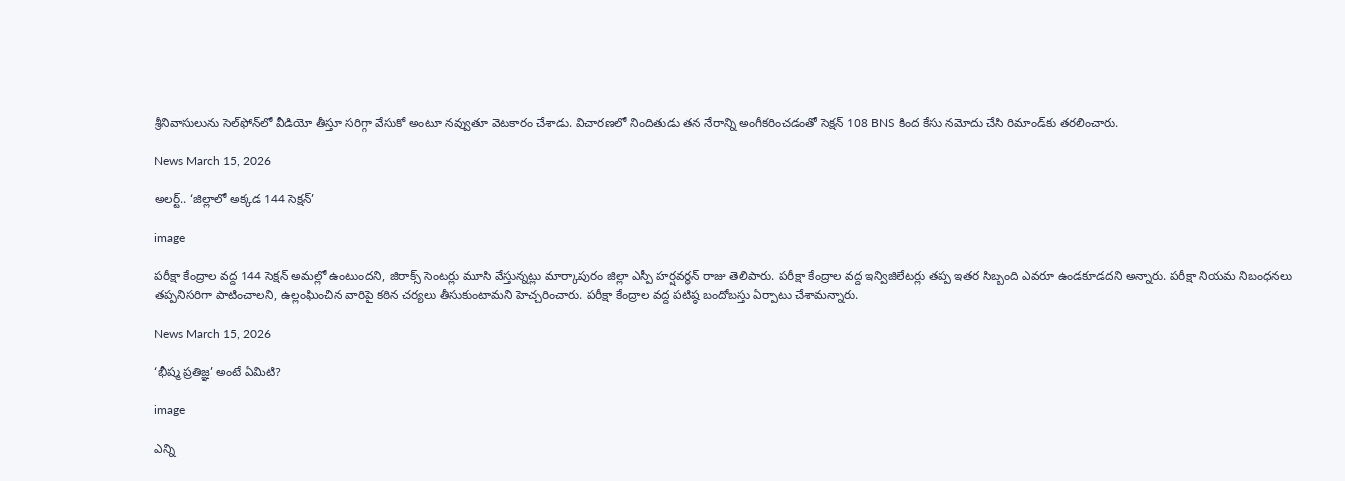శ్రీనివాసులును సెల్‌ఫోన్‌లో వీడియో తీస్తూ సరిగ్గా వేసుకో అంటూ నవ్వుతూ వెటకారం చేశాడు. విచారణలో నిందితుడు తన నేరాన్ని అంగీకరించడంతో సెక్షన్ 108 BNS కింద కేసు నమోదు చేసి రిమాండ్‌కు తరలించారు.

News March 15, 2026

అలర్ట్.. ‘జిల్లాలో అక్కడ 144 సెక్షన్’

image

పరీక్షా కేంద్రాల వద్ద 144 సెక్షన్ అమల్లో ఉంటుందని, జిరాక్స్ సెంటర్లు మూసి వేస్తున్నట్లు మార్కాపురం జిల్లా ఎస్పీ హర్షవర్ధన్ రాజు తెలిపారు. పరీక్షా కేంద్రాల వద్ద ఇన్విజిలేటర్లు తప్ప ఇతర సిబ్బంది ఎవరూ ఉండకూడదని అన్నారు. పరీక్షా నియమ నిబంధనలు తప్పనిసరిగా పాటించాలని, ఉల్లంఘించిన వారిపై కఠిన చర్యలు తీసుకుంటామని హెచ్చరించారు. పరీక్షా కేంద్రాల వద్ద పటిష్ఠ బందోబస్తు ఏర్పాటు చేశామన్నారు.

News March 15, 2026

‘భీష్మ ప్రతిజ్ఞ’ అంటే ఏమిటి?

image

ఎన్ని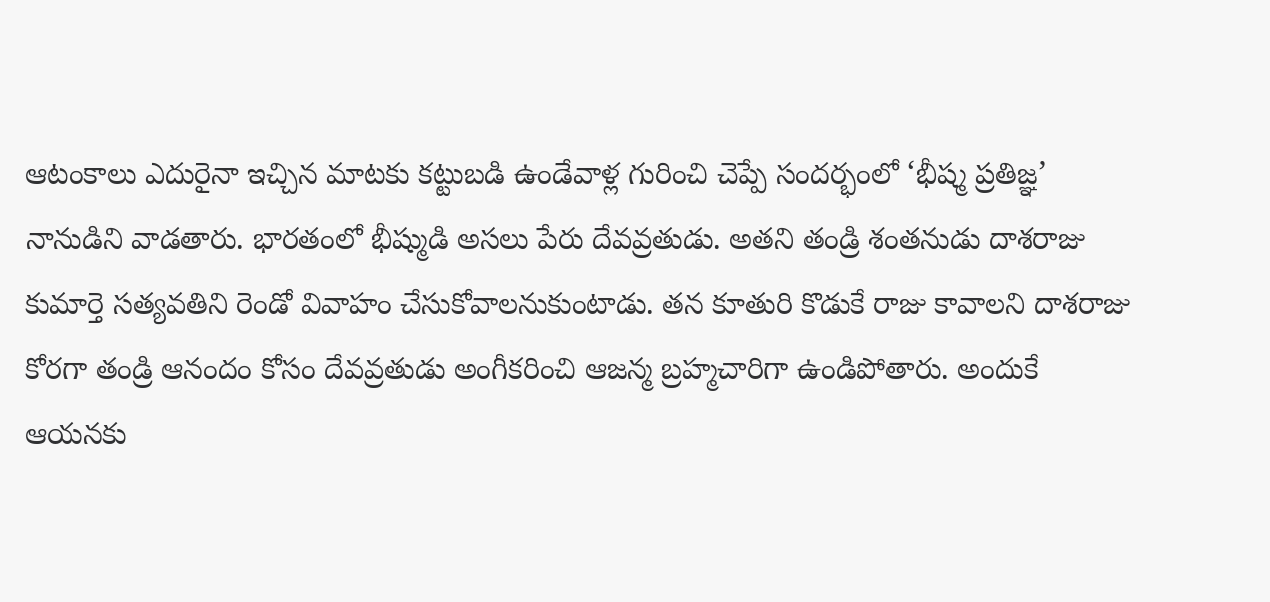ఆటంకాలు ఎదురైనా ఇచ్చిన మాటకు కట్టుబడి ఉండేవాళ్ల గురించి చెప్పే సందర్భంలో ‘భీష్మ ప్రతిజ్ఞ’ నానుడిని వాడతారు. భారతంలో భీష్ముడి అసలు పేరు దేవవ్రతుడు. అతని తండ్రి శంతనుడు దాశరాజు కుమార్తె సత్యవతిని రెండో వివాహం చేసుకోవాలనుకుంటాడు. తన కూతురి కొడుకే రాజు కావాలని దాశరాజు కోరగా తండ్రి ఆనందం కోసం దేవవ్రతుడు అంగీకరించి ఆజన్మ బ్రహ్మచారిగా ఉండిపోతారు. అందుకే ఆయనకు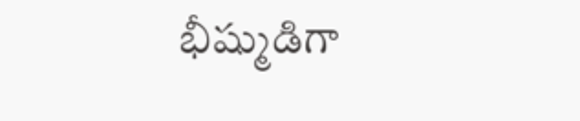భీష్ముడిగా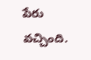పేరు వచ్చింది.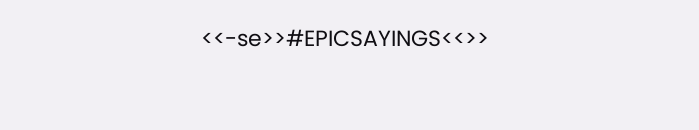<<-se>>#EPICSAYINGS<<>>